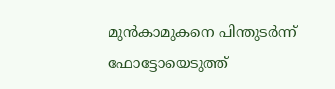മുന്‍കാമുകനെ പിന്തുടര്‍ന്ന് ഫോട്ടോയെടുത്ത്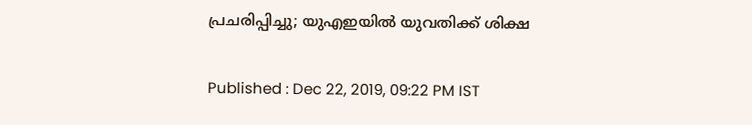പ്രചരിപ്പിച്ചു; യുഎഇയില്‍ യുവതിക്ക് ശിക്ഷ

Published : Dec 22, 2019, 09:22 PM IST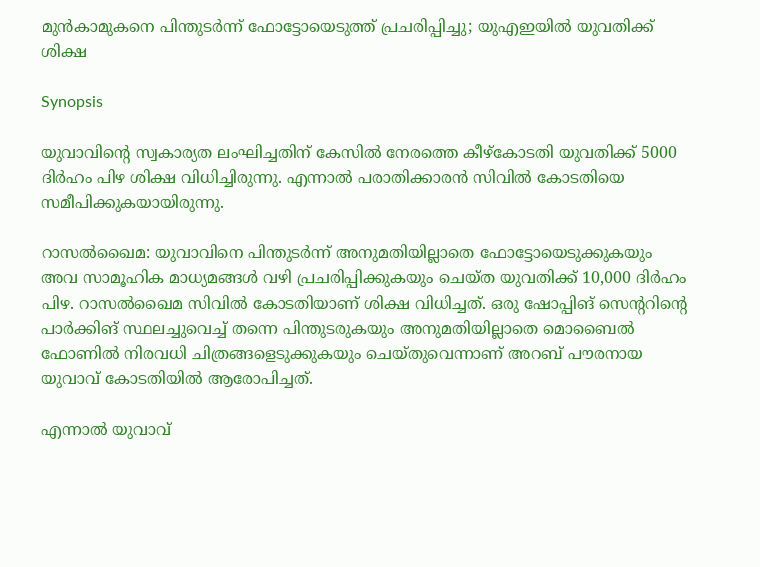മുന്‍കാമുകനെ പിന്തുടര്‍ന്ന് ഫോട്ടോയെടുത്ത് പ്രചരിപ്പിച്ചു; യുഎഇയില്‍ യുവതിക്ക് ശിക്ഷ

Synopsis

യുവാവിന്റെ സ്വകാര്യത ലംഘിച്ചതിന് കേസില്‍ നേരത്തെ കീഴ്‍കോടതി യുവതിക്ക് 5000 ദിര്‍ഹം പിഴ ശിക്ഷ വിധിച്ചിരുന്നു. എന്നാല്‍ പരാതിക്കാരന്‍ സിവില്‍ കോടതിയെ സമീപിക്കുകയായിരുന്നു.

റാസല്‍ഖൈമ: യുവാവിനെ പിന്തുടര്‍ന്ന് അനുമതിയില്ലാതെ ഫോട്ടോയെടുക്കുകയും അവ സാമൂഹിക മാധ്യമങ്ങള്‍ വഴി പ്രചരിപ്പിക്കുകയും ചെയ്ത യുവതിക്ക് 10,000 ദിര്‍ഹം പിഴ. റാസല്‍ഖൈമ സിവില്‍ കോടതിയാണ് ശിക്ഷ വിധിച്ചത്. ഒരു ഷോപ്പിങ് സെന്ററിന്റെ പാര്‍ക്കിങ് സ്ഥലച്ചുവെച്ച് തന്നെ പിന്തുടരുകയും അനുമതിയില്ലാതെ മൊബൈല്‍ ഫോണില്‍ നിരവധി ചിത്രങ്ങളെടുക്കുകയും ചെയ്തുവെന്നാണ് അറബ് പൗരനായ യുവാവ് കോടതിയില്‍ ആരോപിച്ചത്.

എന്നാല്‍ യുവാവ്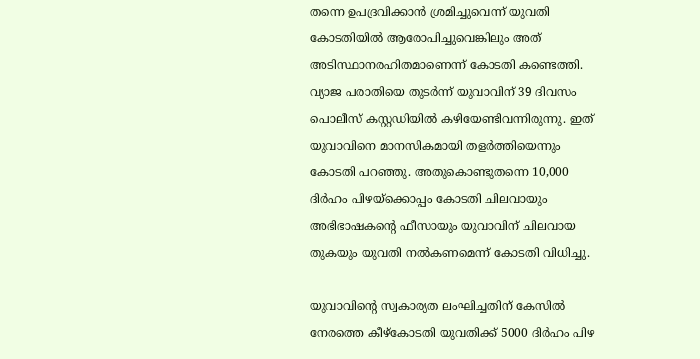തന്നെ ഉപദ്രവിക്കാന്‍ ശ്രമിച്ചുവെന്ന് യുവതി കോടതിയില്‍ ആരോപിച്ചുവെങ്കിലും അത് അടിസ്ഥാനരഹിതമാണെന്ന് കോടതി കണ്ടെത്തി. വ്യാജ പരാതിയെ തുടര്‍ന്ന് യുവാവിന് 39 ദിവസം പൊലീസ് കസ്റ്റഡിയില്‍ കഴിയേണ്ടിവന്നിരുന്നു. ഇത് യുവാവിനെ മാനസികമായി തളര്‍ത്തിയെന്നും കോടതി പറഞ്ഞു. അതുകൊണ്ടുതന്നെ 10,000 ദിര്‍ഹം പിഴയ്ക്കൊപ്പം കോടതി ചിലവായും അഭിഭാഷകന്റെ ഫീസായും യുവാവിന് ചിലവായ തുകയും യുവതി നല്‍കണമെന്ന് കോടതി വിധിച്ചു.

യുവാവിന്റെ സ്വകാര്യത ലംഘിച്ചതിന് കേസില്‍ നേരത്തെ കീഴ്‍കോടതി യുവതിക്ക് 5000 ദിര്‍ഹം പിഴ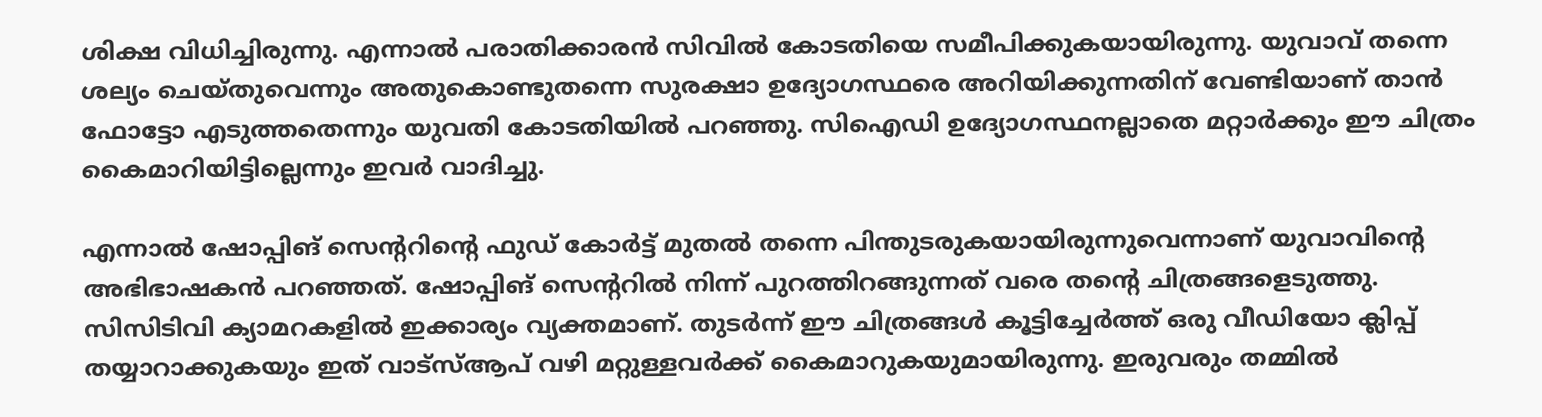ശിക്ഷ വിധിച്ചിരുന്നു. എന്നാല്‍ പരാതിക്കാരന്‍ സിവില്‍ കോടതിയെ സമീപിക്കുകയായിരുന്നു. യുവാവ് തന്നെ ശല്യം ചെയ്തുവെന്നും അതുകൊണ്ടുതന്നെ സുരക്ഷാ ഉദ്യോഗസ്ഥരെ അറിയിക്കുന്നതിന് വേണ്ടിയാണ് താന്‍ ഫോട്ടോ എടുത്തതെന്നും യുവതി കോടതിയില്‍ പറഞ്ഞു. സിഐഡി ഉദ്യോഗസ്ഥനല്ലാതെ മറ്റാര്‍ക്കും ഈ ചിത്രം കൈമാറിയിട്ടില്ലെന്നും ഇവര്‍ വാദിച്ചു.

എന്നാല്‍ ഷോപ്പിങ് സെന്ററിന്റെ ഫുഡ് കോര്‍ട്ട് മുതല്‍ തന്നെ പിന്തുടരുകയായിരുന്നുവെന്നാണ് യുവാവിന്റെ അഭിഭാഷകന്‍ പറഞ്ഞത്. ഷോപ്പിങ് സെന്ററില്‍ നിന്ന് പുറത്തിറങ്ങുന്നത് വരെ തന്റെ ചിത്രങ്ങളെടുത്തു. സിസിടിവി ക്യാമറകളില്‍ ഇക്കാര്യം വ്യക്തമാണ്. തുടര്‍ന്ന് ഈ ചിത്രങ്ങള്‍ കൂട്ടിച്ചേര്‍ത്ത് ഒരു വീഡിയോ ക്ലിപ്പ് തയ്യാറാക്കുകയും ഇത് വാട്സ്ആപ് വഴി മറ്റുള്ളവര്‍ക്ക് കൈമാറുകയുമായിരുന്നു. ഇരുവരും തമ്മില്‍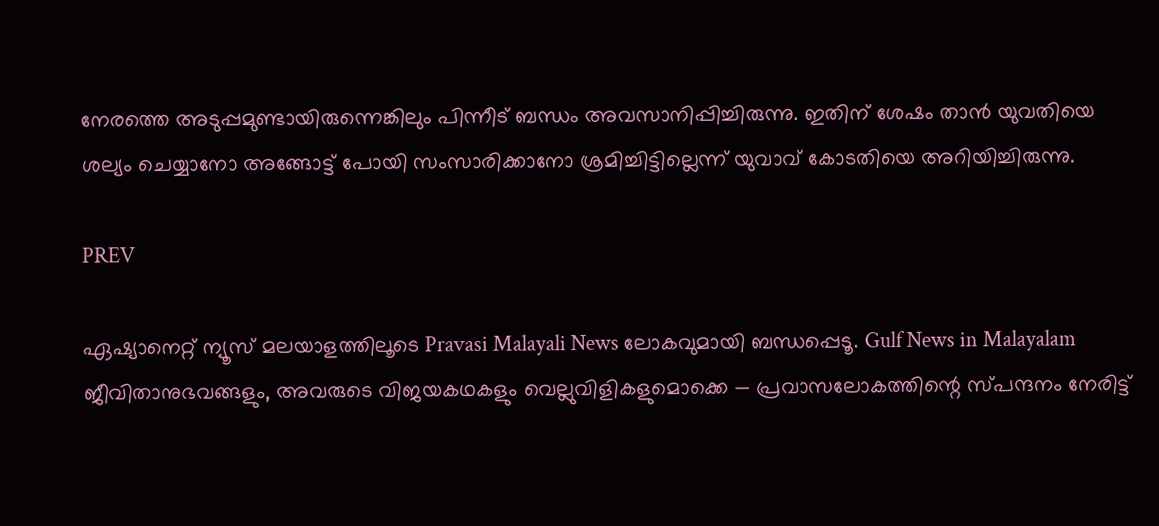നേരത്തെ അടുപ്പമുണ്ടായിരുന്നെങ്കിലും പിന്നീട് ബന്ധം അവസാനിപ്പിച്ചിരുന്നു. ഇതിന് ശേഷം താന്‍ യുവതിയെ ശല്യം ചെയ്യാനോ അങ്ങോട്ട് പോയി സംസാരിക്കാനോ ശ്രമിച്ചിട്ടില്ലെന്ന് യുവാവ് കോടതിയെ അറിയിച്ചിരുന്നു.

PREV

ഏഷ്യാനെറ്റ് ന്യൂസ് മലയാളത്തിലൂടെ Pravasi Malayali News ലോകവുമായി ബന്ധപ്പെടൂ. Gulf News in Malayalam  ജീവിതാനുഭവങ്ങളും, അവരുടെ വിജയകഥകളും വെല്ലുവിളികളുമൊക്കെ — പ്രവാസലോകത്തിന്റെ സ്പന്ദനം നേരിട്ട്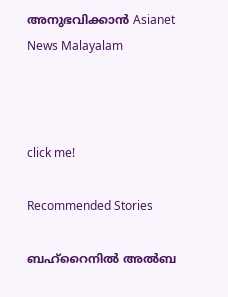അനുഭവിക്കാൻ Asianet News Malayalam



click me!

Recommended Stories

ബഹ്‌റൈനിൽ അൽബ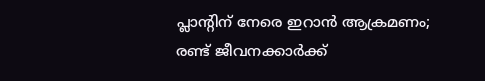പ്ലാന്‍റിന് നേരെ ഇറാൻ ആക്രമണം; രണ്ട് ജീവനക്കാർക്ക്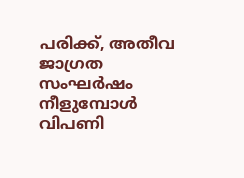പരിക്ക്, അതീവ ജാഗ്രത
സംഘർഷം നീളുമ്പോൾ വിപണി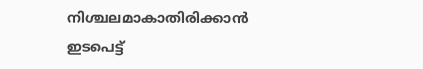നിശ്ചലമാകാതിരിക്കാൻ ഇടപെട്ട്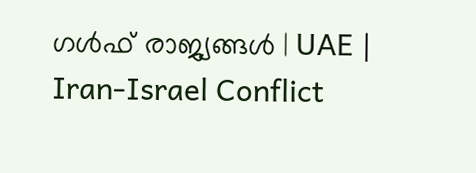ഗൾഫ് രാജ്യങ്ങൾ | UAE | Iran-Israel Conflict